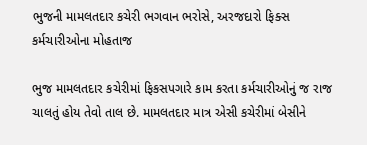ભુજની મામલતદાર કચેરી ભગવાન ભરોસે, અરજદારો ફિક્સ કર્મચારીઓના મોહતાજ

ભુજ મામલતદાર કચેરીમાં ફિકસપગારે કામ કરતા કર્મચારીઓનું જ રાજ ચાલતું હોય તેવો તાલ છે. મામલતદાર માત્ર એસી કચેરીમાં બેસીને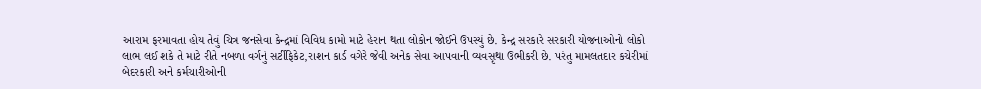આરામ ફરમાવતા હોય તેવું ચિત્ર જનસેવા કેન્દ્રમાં વિવિધ કામો માટે હેરાન થતા લોકોન જોઈને ઉપસ્યું છે. કેન્દ્ર સરકારે સરકારી યોજનાઓનો લોકો લાભ લઈ શકે તે માટે રીતે નબળા વર્ગનું સર્ટીફિકેટ,રાશન કાર્ડ વગેરે જેવી અનેક સેવા આપવાની વ્યવસૃથા ઉભીકરી છે. પરંતુ મામલતદાર કચેરીમાં બેદરકારી અને કર્મચારીઓની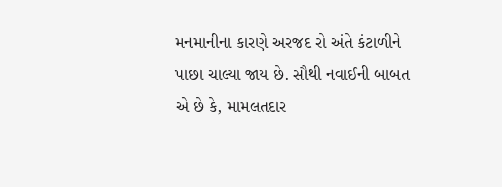મનમાનીના કારણે અરજદ રો અંતે કંટાળીને પાછા ચાલ્યા જાય છે. સૌથી નવાઈની બાબત એ છે કે, મામલતદાર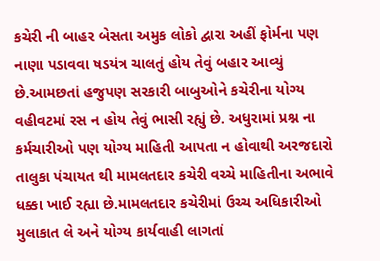કચેરી ની બાહર બેસતા અમુક લોકો દ્વારા અહીં ફોર્મના પણ નાણા પડાવવા ષડયંત્ર ચાલતું હોય તેવું બહાર આવ્યું છે.આમછતાં હજુપણ સરકારી બાબુઓને કચેરીના યોગ્ય વહીવટમાં રસ ન હોય તેવું ભાસી રહ્યું છે. અધુરામાં પ્રશ્ન ના કર્મચારીઓ પણ યોગ્ય માહિતી આપતા ન હોવાથી અરજદારો તાલુકા પંચાયત થી મામલતદાર કચેરી વચ્ચે માહિતીના અભાવે ધક્કા ખાઈ રહ્યા છે.મામલતદાર કચેરીમાં ઉચ્ચ અધિકારીઓ મુલાકાત લે અને યોગ્ય કાર્યવાહી લાગતાં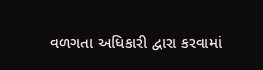વળગતા અધિકારી દ્વારા કરવામાં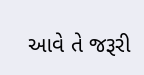આવે તે જરૂરી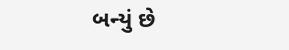બન્યું છે